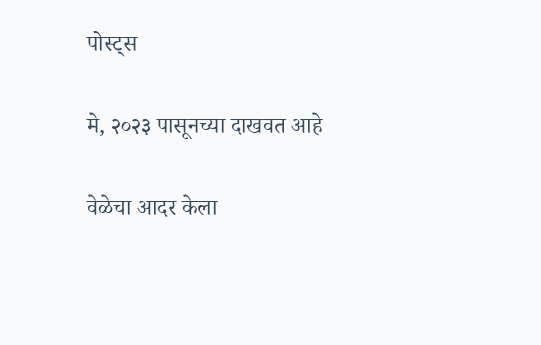पोस्ट्स

मे, २०२३ पासूनच्या दाखवत आहे

वेळेचा आदर केला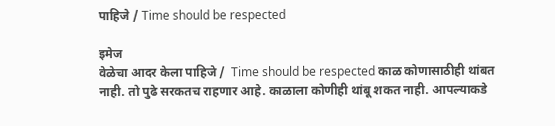पाहिजे / Time should be respected

इमेज
वेळेचा आदर केला पाहिजे /  Time should be respected काळ कोणासाठीही थांबत नाही. तो पुढे सरकतच राहणार आहे. काळाला कोणीही थांबू शकत नाही. आपल्याकडे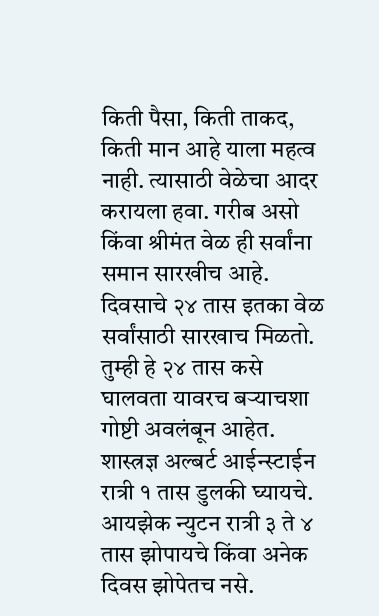किती पैसा, किती ताकद, किती मान आहे याला महत्व नाही. त्यासाठी वेळेचा आदर करायला हवा. गरीब असो किंवा श्रीमंत वेळ ही सर्वांना समान सारखीच आहे.  दिवसाचे २४ तास इतका वेळ सर्वांसाठी सारखाच मिळतो. तुम्ही हे २४ तास कसे घालवता यावरच बऱ्याचशा गोष्टी अवलंबून आहेत.  शास्त्रज्ञ अल्बर्ट आईन्स्टाईन रात्री १ तास डुलकी घ्यायचे. आयझेक न्युटन रात्री ३ ते ४ तास झोपायचे किंवा अनेक दिवस झोपेतच नसे.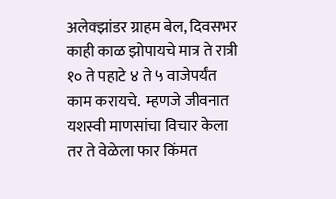अलेक्झांडर ग्राहम बेल, दिवसभर काही काळ झोपायचे मात्र ते रात्री १० ते पहाटे ४ ते ५ वाजेपर्यंत काम करायचे.  म्हणजे जीवनात यशस्वी माणसांचा विचार केला तर ते वेळेला फार किंमत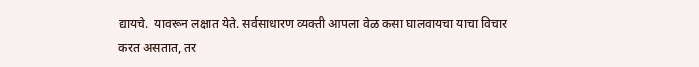द्यायचे.  यावरून लक्षात येते. सर्वसाधारण व्यक्ती आपला वेळ कसा घालवायचा याचा विचार करत असतात, तर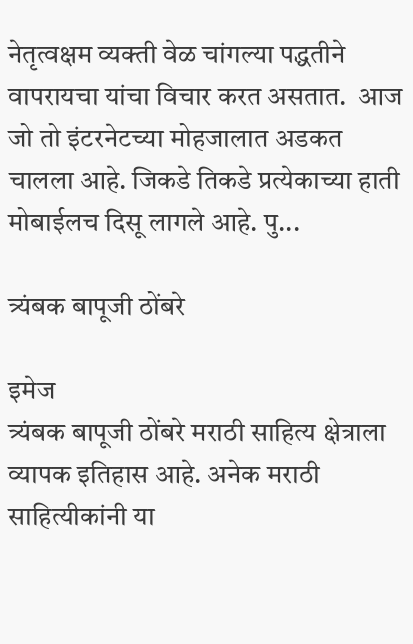नेतृत्वक्षम व्यक्ती वेळ चांगल्या पद्धतीने वापरायचा यांचा विचार करत असतात.  आज जो तो इंटरनेटच्या मोहजालात अडकत चालला आहे. जिकडे तिकडे प्रत्येकाच्या हाती मोबाईलच दिसू लागले आहे. पु...

त्र्यंबक बापूजी ठोंबरे

इमेज
त्र्यंबक बापूजी ठोंबरे मराठी साहित्य क्षेत्राला व्यापक इतिहास आहे. अनेक मराठी साहित्यीकांनी या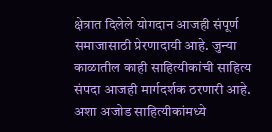क्षेत्रात दिलेले योगदान आजही संपूर्ण समाजासाठी प्रेरणादायी आहे. जुन्या काळातील काही साहित्यीकांची साहित्य संपदा आजही मार्गदर्शक ठरणारी आहे. अशा अजोड साहित्यीकांमध्ये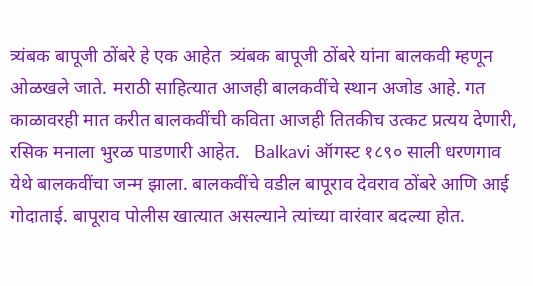त्र्यंबक बापूजी ठोंबरे हे एक आहेत  त्र्यंबक बापूजी ठोंबरे यांना बालकवी म्हणून ओळखले जाते. मराठी साहित्यात आजही बालकवींचे स्थान अजोड आहे. गत काळावरही मात करीत बालकवींची कविता आजही तितकीच उत्कट प्रत्यय देणारी, रसिक मनाला भुरळ पाडणारी आहेत.   Balkavi ऑगस्ट १८९० साली धरणगाव येथे बालकवींचा जन्म झाला. बालकवींचे वडील बापूराव देवराव ठोंबरे आणि आई गोदाताई. बापूराव पोलीस खात्यात असल्याने त्यांच्या वारंवार बदल्या होत.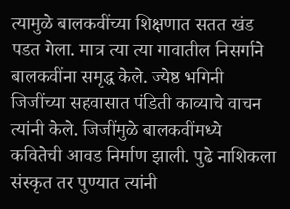त्यामुळे बालकवींच्या शिक्षणात सतत खंड पडत गेला. मात्र त्या त्या गावातील निसर्गाने बालकवींना समृद्ध केले. ज्येष्ठ भगिनी जिजींच्या सहवासात पंडिती काव्याचे वाचन त्यांनी केले. जिजींमुळे बालकवींमध्ये कवितेची आवड निर्माण झाली. पुढे नाशिकला संस्कृत तर पुण्यात त्यांनी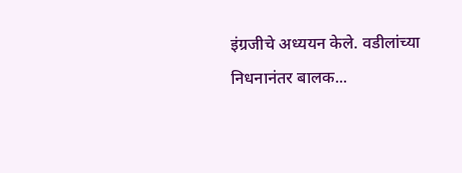इंग्रजीचे अध्ययन केले. वडीलांच्या निधनानंतर बालक...